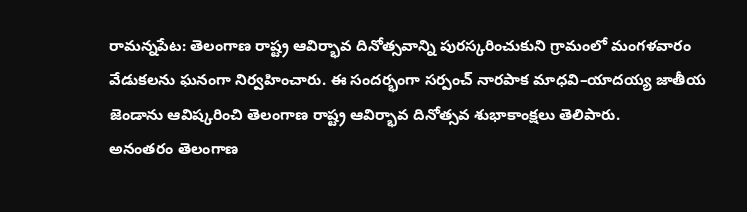రామన్నపేట: తెలంగాణ రాష్ట్ర ఆవిర్భావ దినోత్సవాన్ని పురస్కరించుకుని గ్రామంలో మంగళవారం వేడుకలను ఘనంగా నిర్వహించారు. ఈ సందర్భంగా సర్పంచ్ నారపాక మాధవి–యాదయ్య జాతీయ జెండాను ఆవిష్కరించి తెలంగాణ రాష్ట్ర ఆవిర్భావ దినోత్సవ శుభాకాంక్షలు తెలిపారు.
అనంతరం తెలంగాణ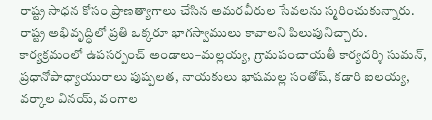రాష్ట్ర సాధన కోసం ప్రాణత్యాగాలు చేసిన అమరవీరుల సేవలను స్మరించుకున్నారు. రాష్ట్ర అభివృద్ధిలో ప్రతి ఒక్కరూ భాగస్వాములు కావాలని పిలుపునిచ్చారు.
కార్యక్రమంలో ఉపసర్పంచ్ అండాలు–మల్లయ్య, గ్రామపంచాయతీ కార్యదర్శి సుమన్, ప్రధానోపాధ్యాయురాలు పుష్పలత, నాయకులు భాషమల్ల సంతోష్, కడారి ఐలయ్య, వర్కాల వినయ్, వంగాల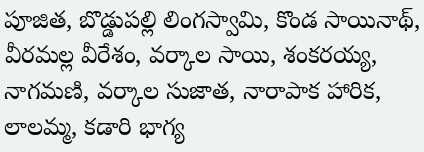పూజిత, బొడ్డుపల్లి లింగస్వామి, కొండ సాయినాథ్, వీరమల్ల వీరేశం, వర్కాల సాయి, శంకరయ్య, నాగమణి, వర్కాల సుజాత, నారాపాక హారిక, లాలమ్మ, కడారి భాగ్య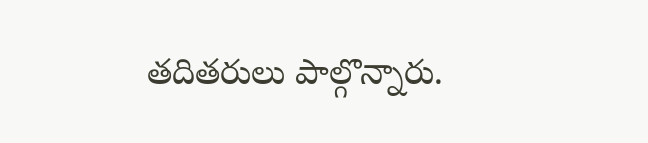తదితరులు పాల్గొన్నారు.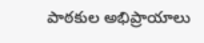పాఠకుల అభిప్రాయాలు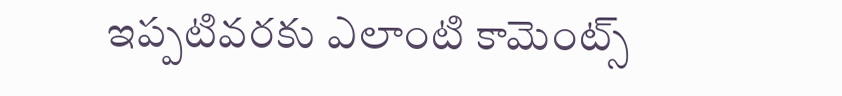ఇప్పటివరకు ఎలాంటి కామెంట్స్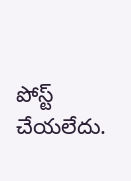పోస్ట్ చేయలేదు.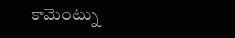కామెంట్ను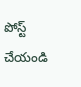పోస్ట్ చేయండి